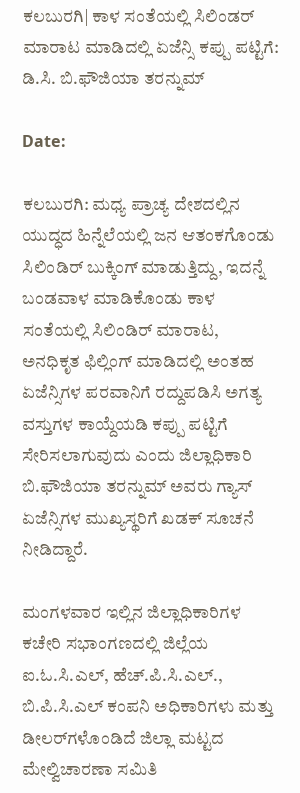ಕಲಬುರಗಿ| ಕಾಳ ಸಂತೆಯಲ್ಲಿ ಸಿಲಿಂಡರ್ ಮಾರಾಟ ಮಾಡಿದಲ್ಲಿ ಏಜೆನ್ಸಿ ಕಪ್ಪು ಪಟ್ಟಿಗೆ: ಡಿ.ಸಿ. ಬಿ.ಫೌಜಿಯಾ ತರನ್ನುಮ್

Date:

ಕಲಬುರಗಿ: ಮಧ್ಯ ಪ್ರಾಚ್ಯ ದೇಶದಲ್ಲಿನ ಯುದ್ಧದ ಹಿನ್ನೆಲೆಯಲ್ಲಿ ಜನ ಆತಂಕಗೊಂಡು ಸಿಲಿಂಡಿರ್ ಬುಕ್ಕಿಂಗ್ ಮಾಡುತ್ತಿದ್ದು, ಇದನ್ನೆ ಬಂಡವಾಳ ಮಾಡಿಕೊಂಡು ಕಾಳ ಸಂತೆಯಲ್ಲಿ ಸಿಲಿಂಡಿರ್ ಮಾರಾಟ, ಅನಧಿಕೃತ ಫಿಲ್ಲಿಂಗ್ ಮಾಡಿದಲ್ಲಿ ಅಂತಹ ಏಜೆನ್ಸಿಗಳ ಪರವಾನಿಗೆ ರದ್ದುಪಡಿಸಿ ಅಗತ್ಯ ವಸ್ತುಗಳ ಕಾಯ್ದೆಯಡಿ ಕಪ್ಪು ಪಟ್ಟಿಗೆ ಸೇರಿಸಲಾಗುವುದು ಎಂದು ಜಿಲ್ಲಾಧಿಕಾರಿ ಬಿ.ಫೌಜಿಯಾ ತರನ್ನುಮ್ ಅವರು ಗ್ಯಾಸ್ ಏಜೆನ್ಸಿಗಳ ಮುಖ್ಯಸ್ಥರಿಗೆ ಖಡಕ್ ಸೂಚನೆ ನೀಡಿದ್ದಾರೆ.

ಮಂಗಳವಾರ ಇಲ್ಲಿನ ಜಿಲ್ಲಾಧಿಕಾರಿಗಳ ಕಚೇರಿ ಸಭಾಂಗಣದಲ್ಲಿ ಜಿಲ್ಲೆಯ ಐ.ಓ.ಸಿ.ಎಲ್, ಹೆಚ್.ಪಿ.ಸಿ.ಎಲ್., ಬಿ.ಪಿ.ಸಿ.ಎಲ್ ಕಂಪನಿ ಅಧಿಕಾರಿಗಳು ಮತ್ತು ಡೀಲರ್‌ಗಳೊಂಡಿದೆ ಜಿಲ್ಲಾ ಮಟ್ಟದ ಮೇಲ್ವಿಚಾರಣಾ ಸಮಿತಿ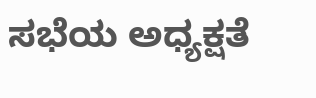ಸಭೆಯ ಅಧ್ಯಕ್ಷತೆ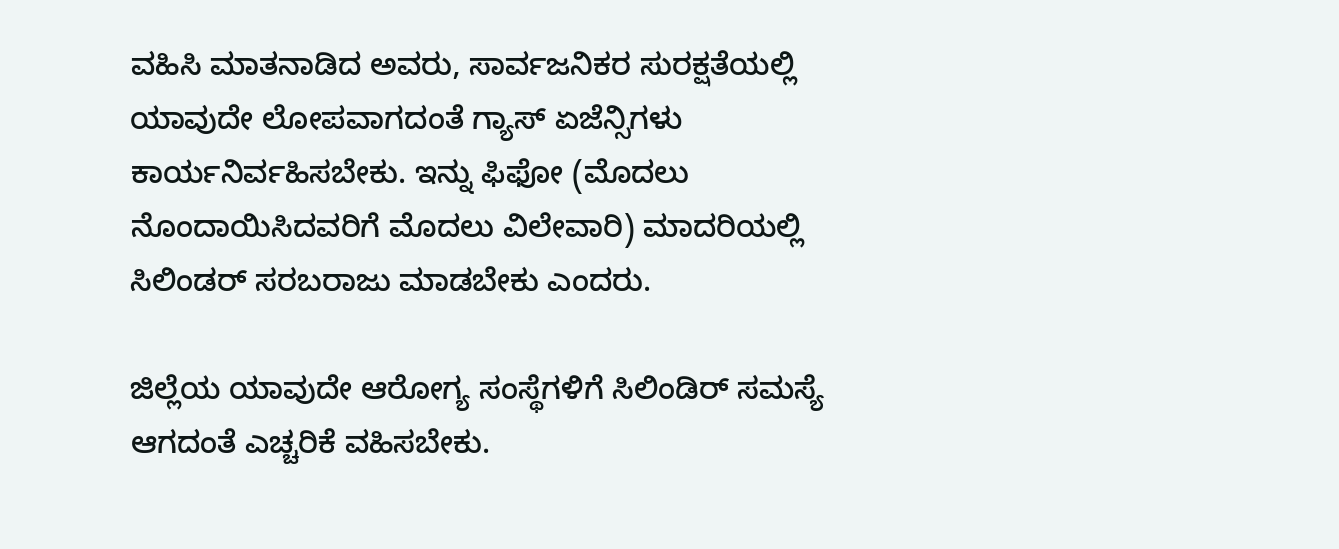ವಹಿಸಿ ಮಾತನಾಡಿದ ಅವರು, ಸಾರ್ವಜನಿಕರ ಸುರಕ್ಷತೆಯಲ್ಲಿ ಯಾವುದೇ ಲೋಪವಾಗದಂತೆ ಗ್ಯಾಸ್ ಏಜೆನ್ಸಿಗಳು ಕಾರ್ಯನಿರ್ವಹಿಸಬೇಕು. ಇನ್ನು ಫಿಫೋ (ಮೊದಲು ನೊಂದಾಯಿಸಿದವರಿಗೆ ಮೊದಲು ವಿಲೇವಾರಿ) ಮಾದರಿಯಲ್ಲಿ ಸಿಲಿಂಡರ್ ಸರಬರಾಜು ಮಾಡಬೇಕು ಎಂದರು.

ಜಿಲ್ಲೆಯ ಯಾವುದೇ ಆರೋಗ್ಯ ಸಂಸ್ಥೆಗಳಿಗೆ ಸಿಲಿಂಡಿರ್ ಸಮಸ್ಯೆ ಆಗದಂತೆ ಎಚ್ಚರಿಕೆ ವಹಿಸಬೇಕು.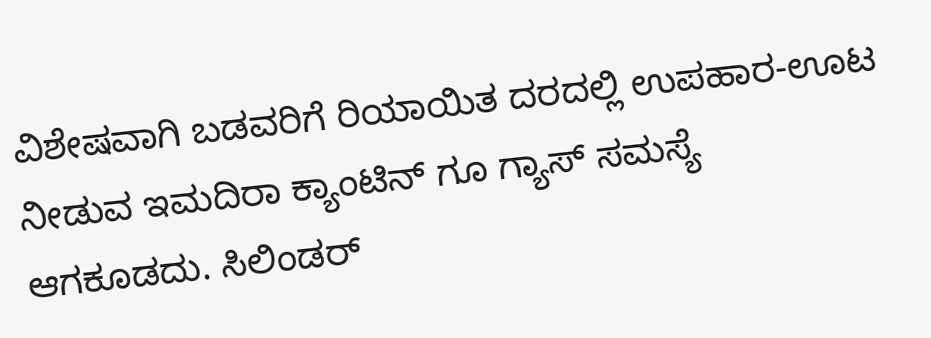ವಿಶೇಷವಾಗಿ ಬಡವರಿಗೆ ರಿಯಾಯಿತ ದರದಲ್ಲಿ ಉಪಹಾರ-ಊಟ ನೀಡುವ ಇಮದಿರಾ ಕ್ಯಾಂಟಿನ್ ಗೂ ಗ್ಯಾಸ್ ಸಮಸ್ಯೆ ಆಗಕೂಡದು. ಸಿಲಿಂಡರ್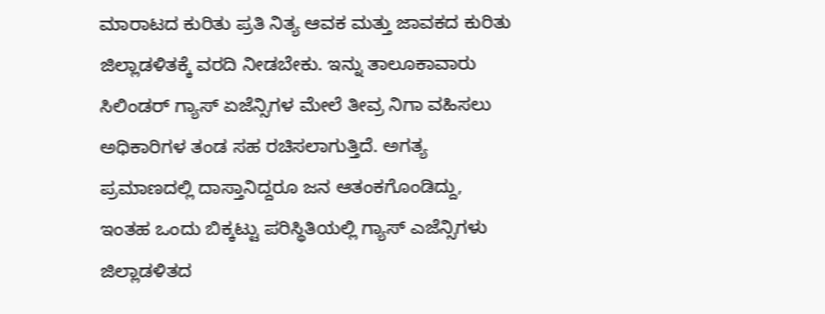ಮಾರಾಟದ ಕುರಿತು ಪ್ರತಿ ನಿತ್ಯ ಆವಕ ಮತ್ತು ಜಾವಕದ ಕುರಿತು ಜಿಲ್ಲಾಡಳಿತಕ್ಕೆ ವರದಿ ನೀಡಬೇಕು. ಇನ್ನು ತಾಲೂಕಾವಾರು ಸಿಲಿಂಡರ್ ಗ್ಯಾಸ್ ಏಜೆನ್ಸಿಗಳ ಮೇಲೆ ತೀವ್ರ ನಿಗಾ ವಹಿಸಲು ಅಧಿಕಾರಿಗಳ ತಂಡ ಸಹ ರಚಿಸಲಾಗುತ್ತಿದೆ. ಅಗತ್ಯ ಪ್ರಮಾಣದಲ್ಲಿ ದಾಸ್ತಾನಿದ್ದರೂ ಜನ ಆತಂಕಗೊಂಡಿದ್ದು, ಇಂತಹ ಒಂದು ಬಿಕ್ಕಟ್ಟು ಪರಿಸ್ಥಿತಿಯಲ್ಲಿ ಗ್ಯಾಸ್ ಎಜೆನ್ಸಿಗಳು ಜಿಲ್ಲಾಡಳಿತದ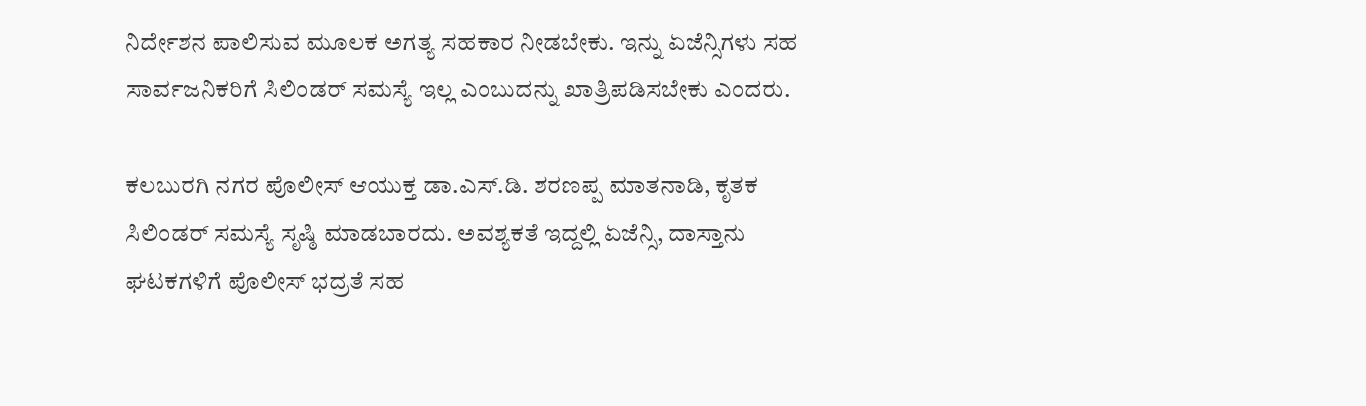ನಿರ್ದೇಶನ ಪಾಲಿಸುವ ಮೂಲಕ ಅಗತ್ಯ ಸಹಕಾರ ನೀಡಬೇಕು. ಇನ್ನು ಏಜೆನ್ಸಿಗಳು ಸಹ ಸಾರ್ವಜನಿಕರಿಗೆ ಸಿಲಿಂಡರ್ ಸಮಸ್ಯೆ ಇಲ್ಲ ಎಂಬುದನ್ನು ಖಾತ್ರಿಪಡಿಸಬೇಕು ಎಂದರು.

ಕಲಬುರಗಿ ನಗರ ಪೊಲೀಸ್ ಆಯುಕ್ತ ಡಾ.ಎಸ್.ಡಿ. ಶರಣಪ್ಪ ಮಾತನಾಡಿ, ಕೃತಕ ಸಿಲಿಂಡರ್ ಸಮಸ್ಯೆ ಸೃಷ್ಠಿ ಮಾಡಬಾರದು. ಅವಶ್ಯಕತೆ ಇದ್ದಲ್ಲಿ ಏಜೆನ್ಸಿ, ದಾಸ್ತಾನು ಘಟಕಗಳಿಗೆ ಪೊಲೀಸ್ ಭದ್ರತೆ ಸಹ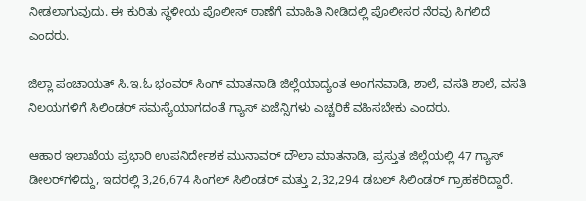ನೀಡಲಾಗುವುದು. ಈ ಕುರಿತು ಸ್ಥಳೀಯ ಪೊಲೀಸ್ ಠಾಣೆಗೆ ಮಾಹಿತಿ ನೀಡಿದಲ್ಲಿ ಪೊಲೀಸರ ನೆರವು ಸಿಗಲಿದೆ ಎಂದರು.

ಜಿಲ್ಲಾ ಪಂಚಾಯತ್ ಸಿ.ಇ.ಓ ಭಂವರ್ ಸಿಂಗ್ ಮಾತನಾಡಿ ಜಿಲ್ಲೆಯಾದ್ಯಂತ ಅಂಗನವಾಡಿ, ಶಾಲೆ, ವಸತಿ ಶಾಲೆ, ವಸತಿ ನಿಲಯಗಳಿಗೆ ಸಿಲಿಂಡರ್ ಸಮಸ್ಯೆಯಾಗದಂತೆ ಗ್ಯಾಸ್ ಏಜೆನ್ಸಿಗಳು ಎಚ್ಚರಿಕೆ ವಹಿಸಬೇಕು ಎಂದರು.

ಆಹಾರ ಇಲಾಖೆಯ ಪ್ರಭಾರಿ ಉಪನಿರ್ದೇಶಕ ಮುನಾವರ್ ದೌಲಾ ಮಾತನಾಡಿ, ಪ್ರಸ್ತುತ ಜಿಲ್ಲೆಯಲ್ಲಿ 47 ಗ್ಯಾಸ್ ಡೀಲರ್‌ಗಳಿದ್ದು, ಇದರಲ್ಲಿ 3,26,674 ಸಿಂಗಲ್ ಸಿಲಿಂಡರ್ ಮತ್ತು 2,32,294 ಡಬಲ್ ಸಿಲಿಂಡರ್ ಗ್ರಾಹಕರಿದ್ದಾರೆ.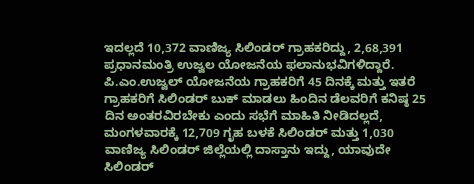ಇದಲ್ಲದೆ 10,372 ವಾಣಿಜ್ಯ ಸಿಲಿಂಡರ್ ಗ್ರಾಹಕರಿದ್ದು, 2,68,391 ಪ್ರಧಾನಮಂತ್ರಿ ಉಜ್ವಲ ಯೋಜನೆಯ ಫಲಾನುಭವಿಗಳಿದ್ದಾರೆ. ಪಿ.ಎಂ.ಉಜ್ವಲ್ ಯೋಜನೆಯ ಗ್ರಾಹಕರಿಗೆ 45 ದಿನಕ್ಕೆ ಮತ್ತು ಇತರೆ ಗ್ರಾಹಕರಿಗೆ ಸಿಲಿಂಡರ್ ಬುಕ್ ಮಾಡಲು ಹಿಂದಿನ ಡೆಲವರಿಗೆ ಕನಿಷ್ಠ 25 ದಿನ ಅಂತರವಿರಬೇಕು ಎಂದು ಸಭೆಗೆ ಮಾಹಿತಿ ನೀಡಿದಲ್ಲದೆ, ಮಂಗಳವಾರಕ್ಕೆ 12,709 ಗೃಹ ಬಳಕೆ ಸಿಲಿಂಡರ್ ಮತ್ತು 1,030 ವಾಣಿಜ್ಯ ಸಿಲಿಂಡರ್ ಜಿಲ್ಲೆಯಲ್ಲಿ ದಾಸ್ತಾನು ಇದ್ದು, ಯಾವುದೇ ಸಿಲಿಂಡರ್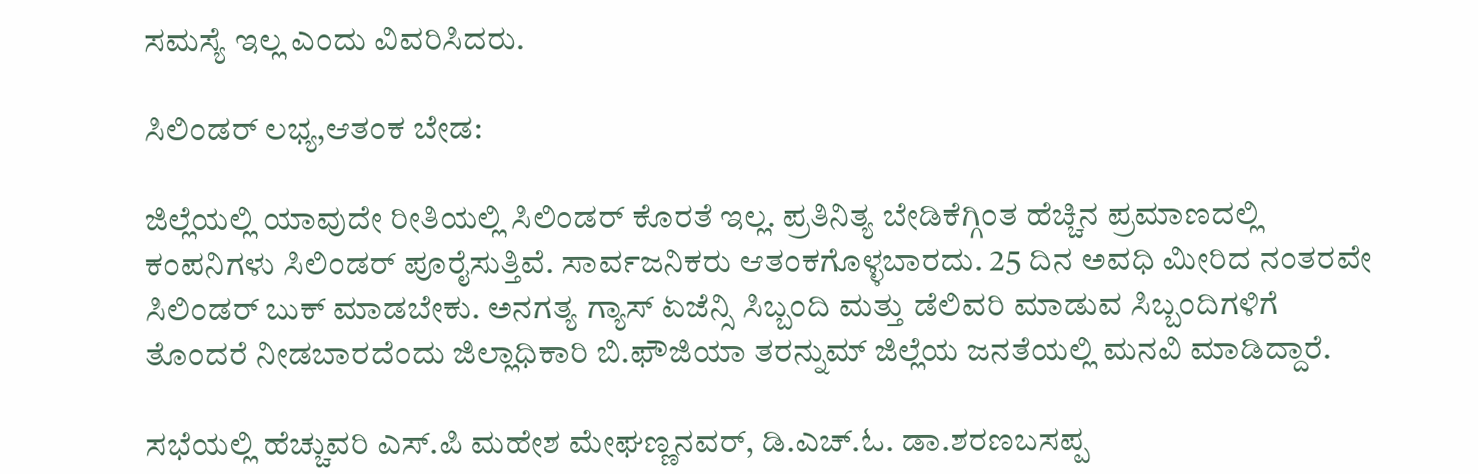ಸಮಸ್ಯೆ ಇಲ್ಲ ಎಂದು ವಿವರಿಸಿದರು.

ಸಿಲಿಂಡರ್ ಲಭ್ಯ,ಆತಂಕ ಬೇಡ:

ಜಿಲ್ಲೆಯಲ್ಲಿ ಯಾವುದೇ ರೀತಿಯಲ್ಲಿ ಸಿಲಿಂಡರ್ ಕೊರತೆ ಇಲ್ಲ. ಪ್ರತಿನಿತ್ಯ ಬೇಡಿಕೆಗ್ಗಿಂತ ಹೆಚ್ಚಿನ ಪ್ರಮಾಣದಲ್ಲಿ ಕಂಪನಿಗಳು ಸಿಲಿಂಡರ್ ಪೂರೈಸುತ್ತಿವೆ. ಸಾರ್ವಜನಿಕರು ಆತಂಕಗೊಳ್ಳಬಾರದು. 25 ದಿನ ಅವಧಿ ಮೀರಿದ ನಂತರವೇ ಸಿಲಿಂಡರ್ ಬುಕ್ ಮಾಡಬೇಕು. ಅನಗತ್ಯ ಗ್ಯಾಸ್ ಏಜೆನ್ಸಿ ಸಿಬ್ಬಂದಿ ಮತ್ತು ಡೆಲಿವರಿ ಮಾಡುವ ಸಿಬ್ಬಂದಿಗಳಿಗೆ ತೊಂದರೆ ನೀಡಬಾರದೆಂದು ಜಿಲ್ಲಾಧಿಕಾರಿ ಬಿ.ಫೌಜಿಯಾ ತರನ್ನುಮ್ ಜಿಲ್ಲೆಯ ಜನತೆಯಲ್ಲಿ ಮನವಿ ಮಾಡಿದ್ದಾರೆ.

ಸಭೆಯಲ್ಲಿ ಹೆಚ್ಚುವರಿ ಎಸ್.ಪಿ ಮಹೇಶ ಮೇಘಣ್ಣನವರ್, ಡಿ.ಎಚ್.ಓ. ಡಾ.ಶರಣಬಸಪ್ಪ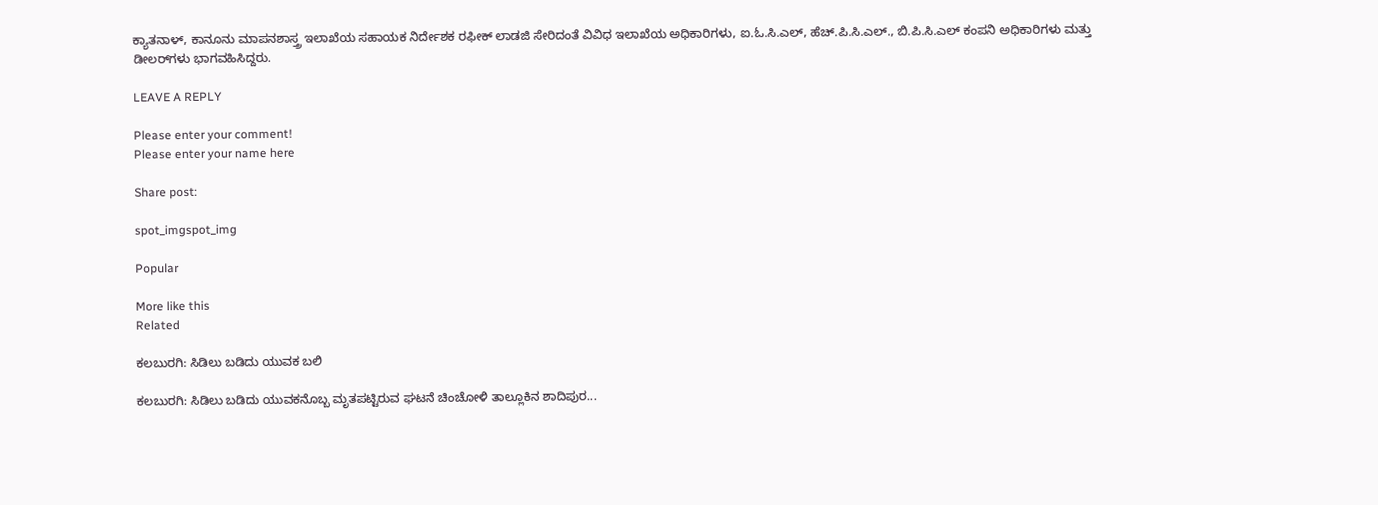ಕ್ಯಾತನಾಳ್, ಕಾನೂನು ಮಾಪನಶಾಸ್ತ್ರ ಇಲಾಖೆಯ ಸಹಾಯಕ ನಿರ್ದೇಶಕ ರಫೀಕ್ ಲಾಡಜಿ ಸೇರಿದಂತೆ ವಿವಿಧ ಇಲಾಖೆಯ ಅಧಿಕಾರಿಗಳು, ಐ.ಓ.ಸಿ.ಎಲ್, ಹೆಚ್.ಪಿ.ಸಿ.ಎಲ್., ಬಿ.ಪಿ.ಸಿ.ಎಲ್ ಕಂಪನಿ ಅಧಿಕಾರಿಗಳು ಮತ್ತು ಡೀಲರ್‌ಗಳು ಭಾಗವಹಿಸಿದ್ದರು.

LEAVE A REPLY

Please enter your comment!
Please enter your name here

Share post:

spot_imgspot_img

Popular

More like this
Related

ಕಲಬುರಗಿ: ಸಿಡಿಲು ಬಡಿದು ಯುವಕ ಬಲಿ

ಕಲಬುರಗಿ: ಸಿಡಿಲು ಬಡಿದು ಯುವಕನೊಬ್ಬ ಮೃತಪಟ್ಟಿರುವ ಘಟನೆ ಚಿಂಚೋಳಿ ತಾಲ್ಲೂಕಿನ ಶಾದಿಪುರ...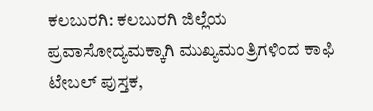ಕಲಬುರಗಿ: ಕಲಬುರಗಿ ಜಿಲ್ಲೆಯ ಪ್ರವಾಸೋದ್ಯಮಕ್ಕಾಗಿ ಮುಖ್ಯಮಂತ್ರಿಗಳಿಂದ ಕಾಫಿ ಟೇಬಲ್ ಪುಸ್ತಕ,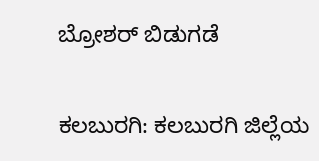ಬ್ರೋಶರ್ ಬಿಡುಗಡೆ

ಕಲಬುರಗಿ: ಕಲಬುರಗಿ ಜಿಲ್ಲೆಯ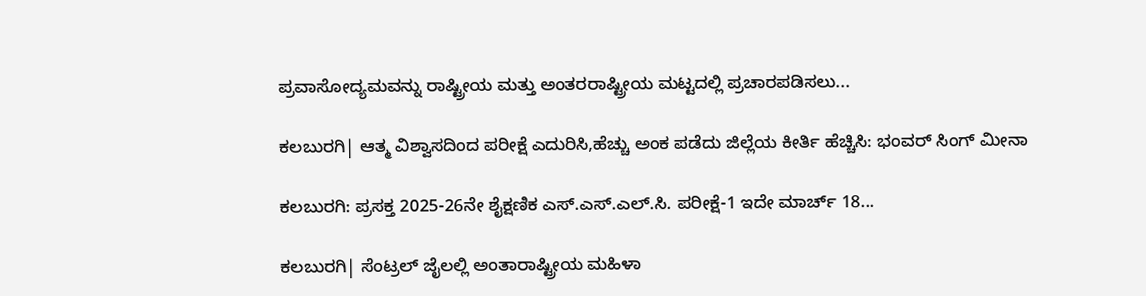ಪ್ರವಾಸೋದ್ಯಮವನ್ನು ರಾಷ್ಟ್ರೀಯ ಮತ್ತು ಅಂತರರಾಷ್ಟ್ರೀಯ ಮಟ್ಟದಲ್ಲಿ ಪ್ರಚಾರಪಡಿಸಲು...

ಕಲಬುರಗಿ| ಆತ್ಮ ವಿಶ್ವಾಸದಿಂದ ಪರೀಕ್ಷೆ ಎದುರಿಸಿ,ಹೆಚ್ಚು ಅಂಕ ಪಡೆದು ಜಿಲ್ಲೆಯ ಕೀರ್ತಿ ಹೆಚ್ಚಿಸಿ: ಭಂವರ್ ಸಿಂಗ್ ಮೀನಾ

ಕಲಬುರಗಿ: ಪ್ರಸಕ್ತ 2025-26ನೇ ಶೈಕ್ಷಣಿಕ ಎಸ್.ಎಸ್.ಎಲ್.ಸಿ. ಪರೀಕ್ಷೆ-1 ಇದೇ ಮಾರ್ಚ್ 18...

ಕಲಬುರಗಿ| ಸೆಂಟ್ರಲ್ ಜೈಲಲ್ಲಿ ಅಂತಾರಾಷ್ಟ್ರೀಯ ಮಹಿಳಾ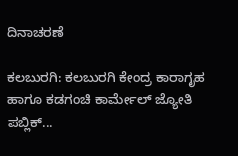ದಿನಾಚರಣೆ

ಕಲಬುರಗಿ: ಕಲಬುರಗಿ ಕೇಂದ್ರ ಕಾರಾಗೃಹ ಹಾಗೂ ಕಡಗಂಚಿ ಕಾರ್ಮೇಲ್ ಜ್ಯೋತಿ ಪಬ್ಲಿಕ್...